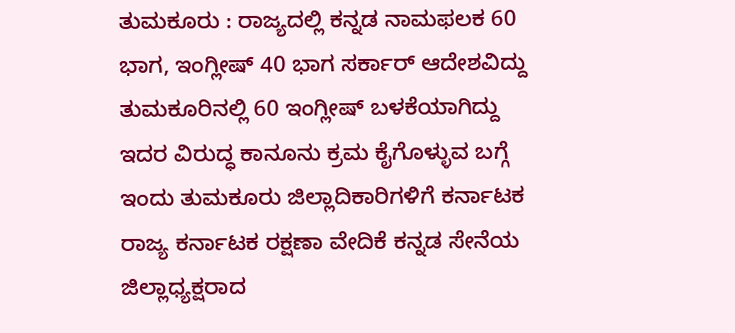ತುಮಕೂರು : ರಾಜ್ಯದಲ್ಲಿ ಕನ್ನಡ ನಾಮಫಲಕ 60 ಭಾಗ, ಇಂಗ್ಲೀಷ್ 40 ಭಾಗ ಸರ್ಕಾರ್ ಆದೇಶವಿದ್ದು ತುಮಕೂರಿನಲ್ಲಿ 60 ಇಂಗ್ಲೀಷ್ ಬಳಕೆಯಾಗಿದ್ದು ಇದರ ವಿರುದ್ಧ ಕಾನೂನು ಕ್ರಮ ಕೈಗೊಳ್ಳುವ ಬಗ್ಗೆ ಇಂದು ತುಮಕೂರು ಜಿಲ್ಲಾದಿಕಾರಿಗಳಿಗೆ ಕರ್ನಾಟಕ ರಾಜ್ಯ ಕರ್ನಾಟಕ ರಕ್ಷಣಾ ವೇದಿಕೆ ಕನ್ನಡ ಸೇನೆಯ ಜಿಲ್ಲಾಧ್ಯಕ್ಷರಾದ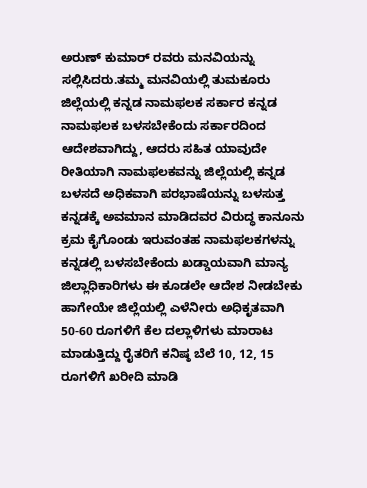ಅರುಣ್ ಕುಮಾರ್ ರವರು ಮನವಿಯನ್ನು ಸಲ್ಲಿಸಿದರು.ತಮ್ಮ ಮನವಿಯಲ್ಲಿ ತುಮಕೂರು ಜಿಲ್ಲೆಯಲ್ಲಿ ಕನ್ನಡ ನಾಮಫಲಕ ಸರ್ಕಾರ ಕನ್ನಡ ನಾಮಫಲಕ ಬಳಸಬೇಕೆಂದು ಸರ್ಕಾರದಿಂದ ಆದೇಶವಾಗಿದ್ದು, ಆದರು ಸಹಿತ ಯಾವುದೇ ರೀತಿಯಾಗಿ ನಾಮಫಲಕವನ್ನು ಜಿಲ್ಲೆಯಲ್ಲಿ ಕನ್ನಡ ಬಳಸದೆ ಅಧಿಕವಾಗಿ ಪರಭಾಷೆಯನ್ನು ಬಳಸುತ್ತ ಕನ್ನಡಕ್ಕೆ ಅವಮಾನ ಮಾಡಿದವರ ವಿರುದ್ಧ ಕಾನೂನು ಕ್ರಮ ಕೈಗೊಂಡು ಇರುವಂತಹ ನಾಮಫಲಕಗಳನ್ನು ಕನ್ನಡಲ್ಲಿ ಬಳಸಬೇಕೆಂದು ಖಡ್ಡಾಯವಾಗಿ ಮಾನ್ಯ ಜಿಲ್ಲಾಧಿಕಾರಿಗಳು ಈ ಕೂಡಲೇ ಆದೇಶ ನೀಡಬೇಕು ಹಾಗೇಯೇ ಜಿಲ್ಲೆಯಲ್ಲಿ ಎಳೆನೀರು ಅಧಿಕೃತವಾಗಿ 50-60 ರೂಗಳಿಗೆ ಕೆಲ ದಲ್ಲಾಳಿಗಳು ಮಾರಾಟ ಮಾಡುತ್ತಿದ್ದು ರೈತರಿಗೆ ಕನಿಷ್ಠ ಬೆಲೆ 10, 12, 15 ರೂಗಳಿಗೆ ಖರೀದಿ ಮಾಡಿ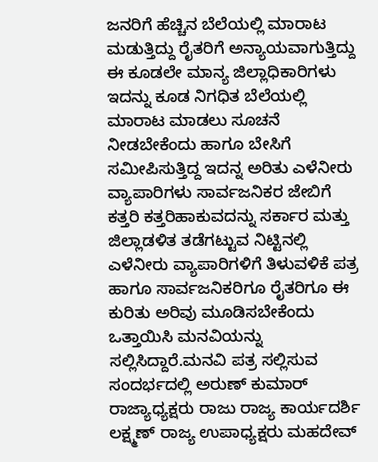ಜನರಿಗೆ ಹೆಚ್ಚಿನ ಬೆಲೆಯಲ್ಲಿ ಮಾರಾಟ ಮಡುತ್ತಿದ್ದು ರೈತರಿಗೆ ಅನ್ಯಾಯವಾಗುತ್ತಿದ್ದು ಈ ಕೂಡಲೇ ಮಾನ್ಯ ಜಿಲ್ಲಾಧಿಕಾರಿಗಳು ಇದನ್ನು ಕೂಡ ನಿಗಧಿತ ಬೆಲೆಯಲ್ಲಿ ಮಾರಾಟ ಮಾಡಲು ಸೂಚನೆ ನೀಡಬೇಕೆಂದು ಹಾಗೂ ಬೇಸಿಗೆ ಸಮೀಪಿಸುತ್ತಿದ್ದ ಇದನ್ನ ಅರಿತು ಎಳೆನೀರು ವ್ಯಾಪಾರಿಗಳು ಸಾರ್ವಜನಿಕರ ಜೇಬಿಗೆ ಕತ್ತರಿ ಕತ್ತರಿಹಾಕುವದನ್ನು ಸರ್ಕಾರ ಮತ್ತು ಜಿಲ್ಲಾಡಳಿತ ತಡೆಗಟ್ಟುವ ನಿಟ್ಟಿನಲ್ಲಿ ಎಳೆನೀರು ವ್ಯಾಪಾರಿಗಳಿಗೆ ತಿಳುವಳಿಕೆ ಪತ್ರ ಹಾಗೂ ಸಾರ್ವಜನಿಕರಿಗೂ ರೈತರಿಗೂ ಈ ಕುರಿತು ಅರಿವು ಮೂಡಿಸಬೇಕೆಂದು ಒತ್ತಾಯಿಸಿ ಮನವಿಯನ್ನು ಸಲ್ಲಿಸಿದ್ದಾರೆ.ಮನವಿ ಪತ್ರ ಸಲ್ಲಿಸುವ ಸಂದರ್ಭದಲ್ಲಿ ಅರುಣ್ ಕುಮಾರ್ ರಾಜ್ಯಾಧ್ಯಕ್ಷರು ರಾಜು ರಾಜ್ಯ ಕಾರ್ಯದರ್ಶಿ ಲಕ್ಷ್ಮಣ್ ರಾಜ್ಯ ಉಪಾಧ್ಯಕ್ಷರು ಮಹದೇವ್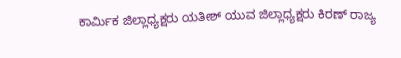ಕಾರ್ಮಿಕ ಜಿಲ್ಲಾಧ್ಯಕ್ಷರು ಯತೀಶ್ ಯುವ ಜಿಲ್ಲಾಧ್ಯಕ್ಷರು ಕಿರಣ್ ರಾಜ್ಯ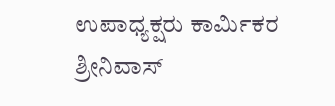ಉಪಾಧ್ಯಕ್ಷರು ಕಾರ್ಮಿಕರ ಶ್ರೀನಿವಾಸ್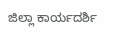ಜಿಲ್ಲಾ ಕಾರ್ಯದರ್ಶಿ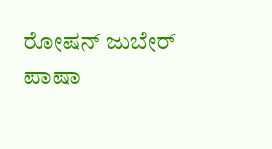ರೋಷನ್ ಜುಬೇರ್ ಪಾಷಾ